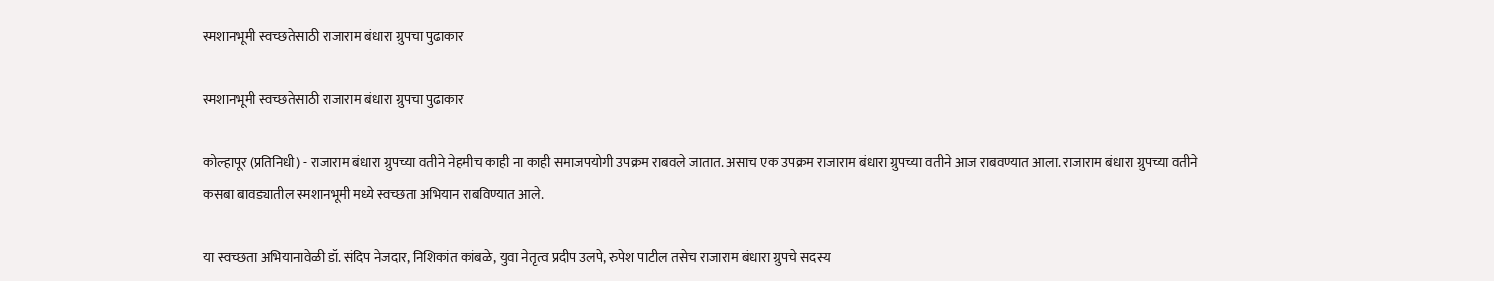स्मशानभूमी स्वच्छतेसाठी राजाराम बंधारा ग्रुपचा पुढाकार

स्मशानभूमी स्वच्छतेसाठी राजाराम बंधारा ग्रुपचा पुढाकार

कोल्हापूर (प्रतिनिधी) - राजाराम बंधारा ग्रुपच्या वतीने नेहमीच काही ना काही समाजपयोगी उपक्रम राबवले जातात. असाच एक उपक्रम राजाराम बंधारा ग्रुपच्या वतीने आज राबवण्यात आला. राजाराम बंधारा ग्रुपच्या वतीने कसबा बावड्यातील स्मशानभूमी मध्ये स्वच्छता अभियान राबविण्यात आले.

या स्वच्छता अभियानावेळी डॉ. संदिप नेजदार, निशिकांत कांबळे, युवा नेतृत्व प्रदीप उलपे, रुपेश पाटील तसेच राजाराम बंधारा ग्रुपचे सदस्य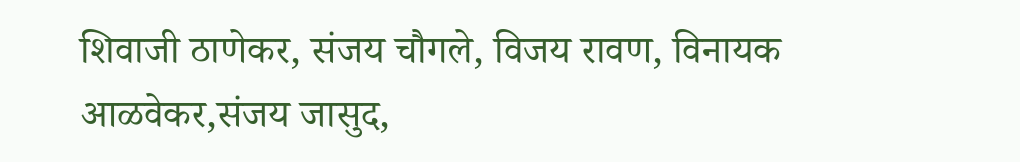शिवाजी ठाणेकर, संजय चौगले, विजय रावण, विनायक आळवेकर,संजय जासुद,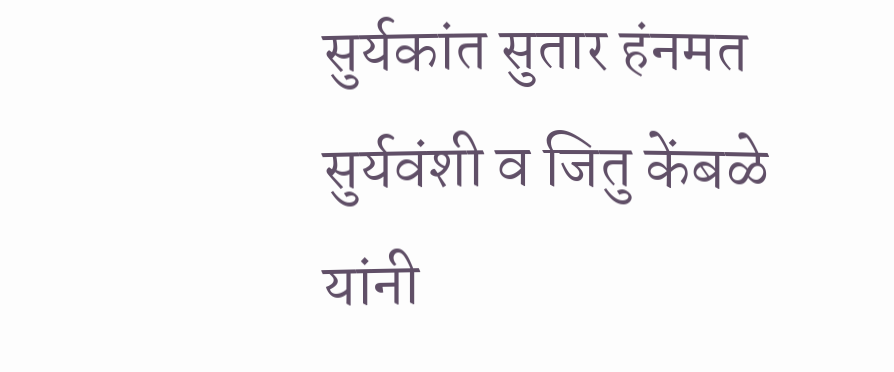सुर्यकांत सुतार हंनमत सुर्यवंशी व जितु केंबळे यांनी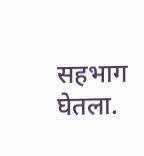सहभाग घेतला.